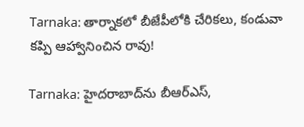Tarnaka: తార్నాకలో బీజేపీలోకి చేరికలు, కండువా కప్పి ఆహ్వానించిన రావు!

Tarnaka: హైదరాబాద్‌ను బీఆర్ఎస్,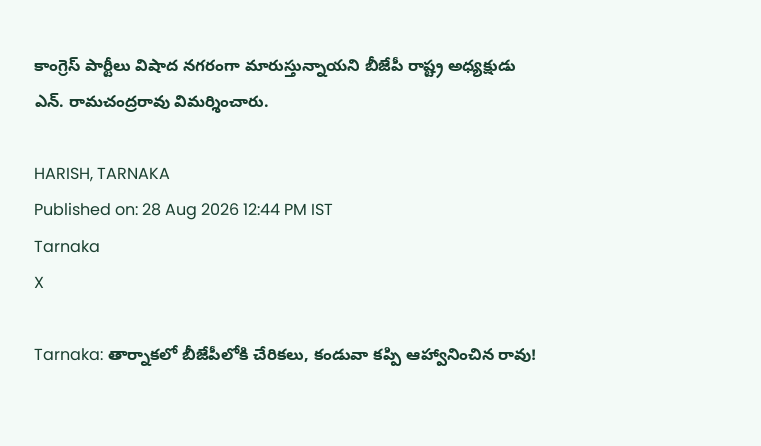కాంగ్రెస్ పార్టీలు విషాద నగరంగా మారుస్తున్నాయని బీజేపీ రాష్ట్ర అధ్యక్షుడు ఎన్. రామచంద్రరావు విమర్శించారు.

HARISH, TARNAKA
Published on: 28 Aug 2026 12:44 PM IST
Tarnaka
X

Tarnaka: తార్నాకలో బీజేపీలోకి చేరికలు, కండువా కప్పి ఆహ్వానించిన రావు!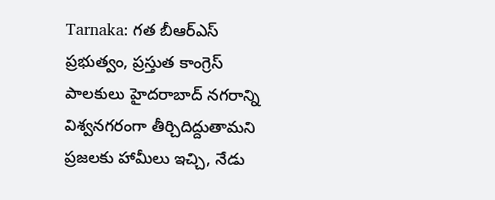Tarnaka: గత బీఆర్ఎస్ ప్రభుత్వం, ప్రస్తుత కాంగ్రెస్ పాలకులు హైదరాబాద్ నగరాన్ని విశ్వనగరంగా తీర్చిదిద్దుతామని ప్రజలకు హామీలు ఇచ్చి, నేడు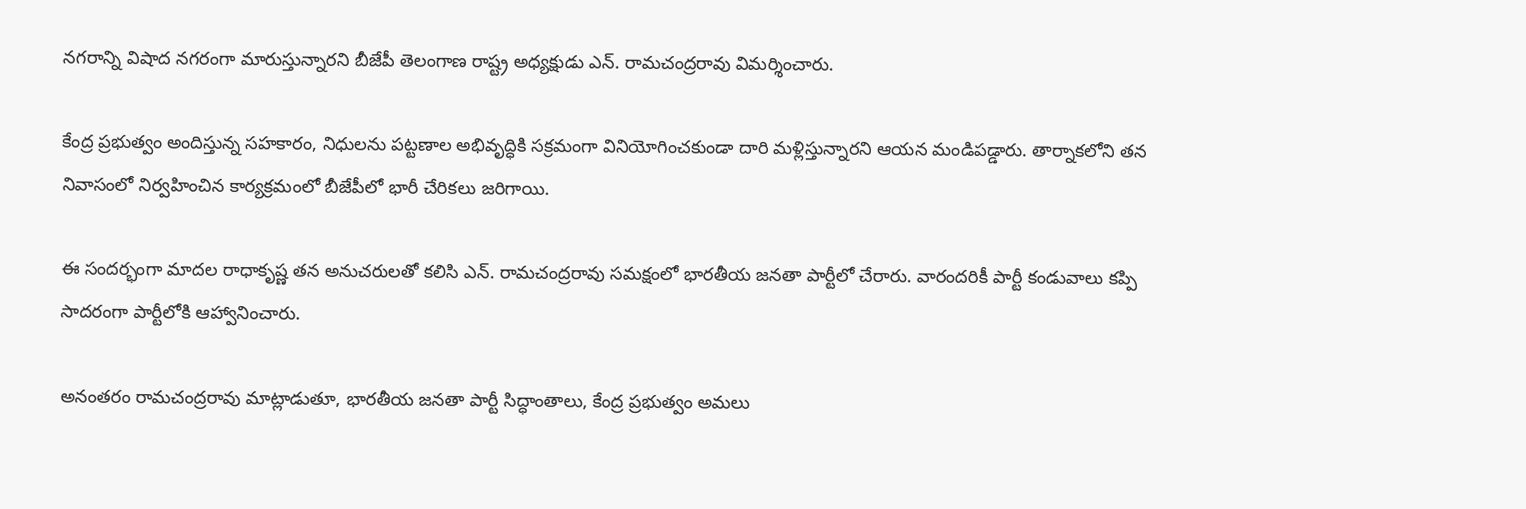నగరాన్ని విషాద నగరంగా మారుస్తున్నారని బీజేపీ తెలంగాణ రాష్ట్ర అధ్యక్షుడు ఎన్. రామచంద్రరావు విమర్శించారు.

కేంద్ర ప్రభుత్వం అందిస్తున్న సహకారం, నిధులను పట్టణాల అభివృద్ధికి సక్రమంగా వినియోగించకుండా దారి మళ్లిస్తున్నారని ఆయన మండిపడ్డారు. తార్నాకలోని తన నివాసంలో నిర్వహించిన కార్యక్రమంలో బీజేపీలో భారీ చేరికలు జరిగాయి.

ఈ సందర్భంగా మాదల రాధాకృష్ణ తన అనుచరులతో కలిసి ఎన్. రామచంద్రరావు సమక్షంలో భారతీయ జనతా పార్టీలో చేరారు. వారందరికీ పార్టీ కండువాలు కప్పి సాదరంగా పార్టీలోకి ఆహ్వానించారు.

అనంతరం రామచంద్రరావు మాట్లాడుతూ, భారతీయ జనతా పార్టీ సిద్ధాంతాలు, కేంద్ర ప్రభుత్వం అమలు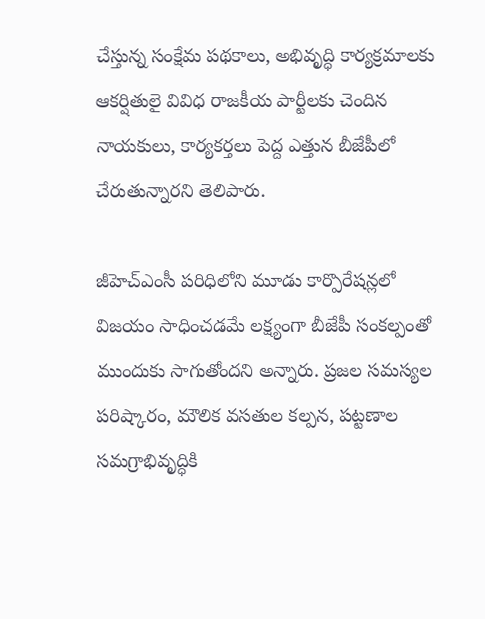చేస్తున్న సంక్షేమ పథకాలు, అభివృద్ధి కార్యక్రమాలకు ఆకర్షితులై వివిధ రాజకీయ పార్టీలకు చెందిన నాయకులు, కార్యకర్తలు పెద్ద ఎత్తున బీజేపీలో చేరుతున్నారని తెలిపారు.

జీహెచ్‌ఎంసీ పరిధిలోని మూడు కార్పొరేషన్లలో విజయం సాధించడమే లక్ష్యంగా బీజేపీ సంకల్పంతో ముందుకు సాగుతోందని అన్నారు. ప్రజల సమస్యల పరిష్కారం, మౌలిక వసతుల కల్పన, పట్టణాల సమగ్రాభివృద్ధికి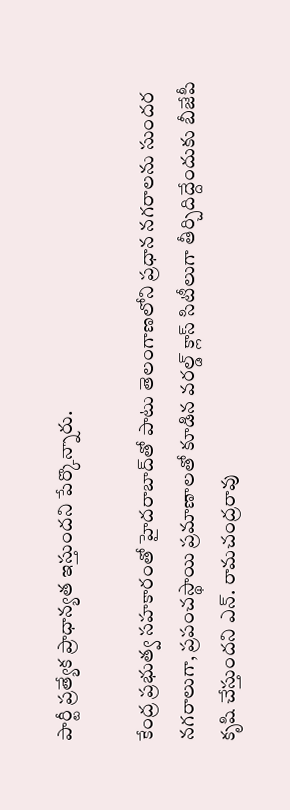పార్టీ ప్రత్యేక ప్రాధాన్యత ఇస్తుందని పేర్కొన్నారు.

కేంద్ర ప్రభుత్వ సహకారంతో హైదరాబాద్‌తో పాటు తెలంగాణలోని ప్రధాన నగరాలను సుందర నగరాలుగా, ప్రపంచస్థాయి ప్రమాణాలతో కూడిన వరల్డ్ క్లాస్ సిటీలుగా తీర్చిదిద్దేందుకు బీజేపీ కృషి చేస్తుందని ఎన్. రామచంద్రరావు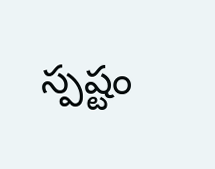స్పష్టం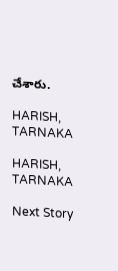చేశారు.

HARISH, TARNAKA

HARISH, TARNAKA

Next Story